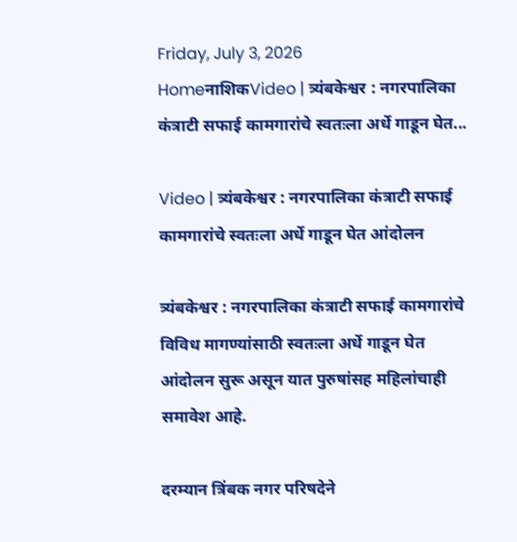Friday, July 3, 2026
HomeनाशिकVideo | त्र्यंबकेश्वर : नगरपालिका कंत्राटी सफाई कामगारांचे स्वतःला अर्धे गाडून घेत...

Video | त्र्यंबकेश्वर : नगरपालिका कंत्राटी सफाई कामगारांचे स्वतःला अर्धे गाडून घेत आंदोलन

त्र्यंबकेश्वर : नगरपालिका कंत्राटी सफाई कामगारांचे विविध मागण्यांसाठी स्वतःला अर्धे गाडून घेत आंदोलन सुरू असून यात पुरुषांसह महिलांचाही समावेश आहे.

दरम्यान त्रिंबक नगर परिषदेने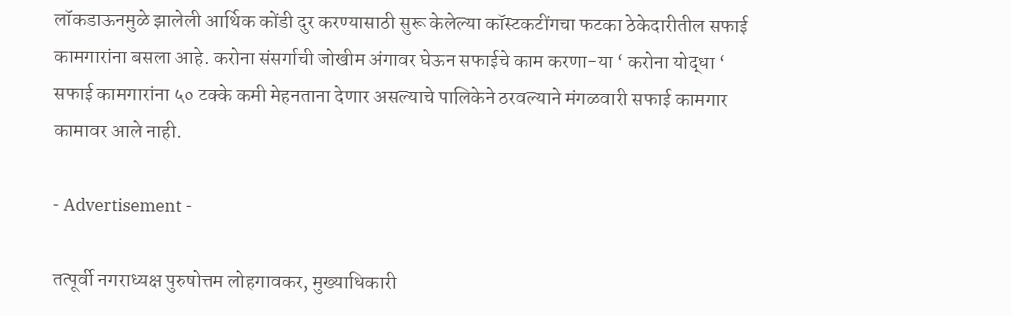लॉकडाऊनमुळे झालेली आर्थिक कोंडी दुर करण्यासाठी सुरू केलेल्या कॉस्टकटींगचा फटका ठेकेदारीतील सफाई कामगारांना बसला आहे. करोना संसर्गाची जोखीम अंगावर घेऊन सफाईचे काम करणा-या ‘ करोना योद्धा ‘ सफाई कामगारांना ५० टक्के कमी मेहनताना देणार असल्याचे पालिकेने ठरवल्याने मंगळवारी सफाई कामगार कामावर आले नाही.

- Advertisement -

तत्पूर्वी नगराध्यक्ष पुरुषोत्तम लोहगावकर, मुख्याधिकारी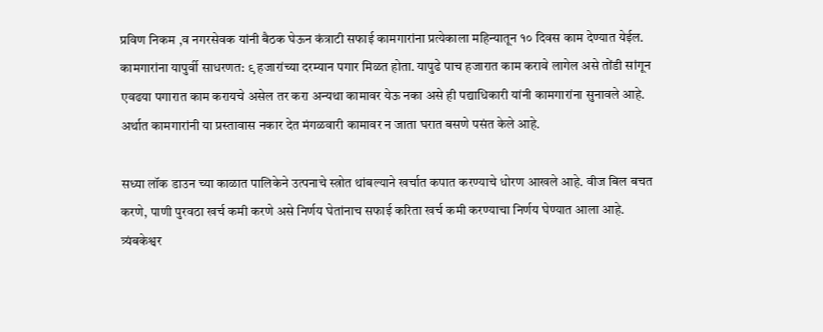प्रविण निकम ,व नगरसेवक यांनी बैठक घेऊन कंत्राटी सफाई कामगारांना प्रत्येकाला महिन्यातून १० दिवस काम देण्यात येईल. कामगारांना यापुर्वी साधरणत: ९ हजारांच्या दरम्यान पगार मिळत होता. यापुढे पाच हजारात काम करावे लागेल असे तोंडी सांगून एवढया पगारात काम करायचे असेल तर करा अन्यथा कामावर येऊ नका असे ही पद्याधिकारी यांनी कामगारांना सुनावले आहे. अर्थात कामगारांनी या प्रस्तावास नकार देत मंगळवारी कामावर न जाता घरात बसणे पसंत केले आहे.

सध्या लॉक डाउन च्या काळात पालिकेने उत्पनाचे स्त्रोत थांबल्याने खर्चात कपात करण्याचे धोरण आखले आहे. वीज बिल बचत करणे, पाणी पुरवठा खर्च कमी करणे असे निर्णय घेतांनाच सफाई करिता खर्च कमी करण्याचा निर्णय घेण्यात आला आहे. त्र्यंबकेश्वर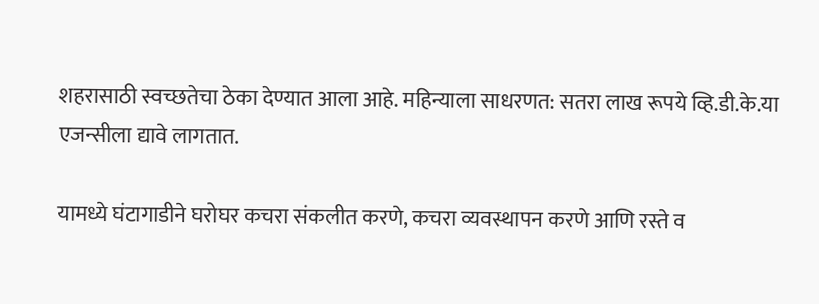शहरासाठी स्वच्छतेचा ठेका देण्यात आला आहे. महिन्याला साधरणत: सतरा लाख रूपये व्हि.डी.के.या एजन्सीला द्यावे लागतात.

यामध्ये घंटागाडीने घरोघर कचरा संकलीत करणे, कचरा व्यवस्थापन करणे आणि रस्ते व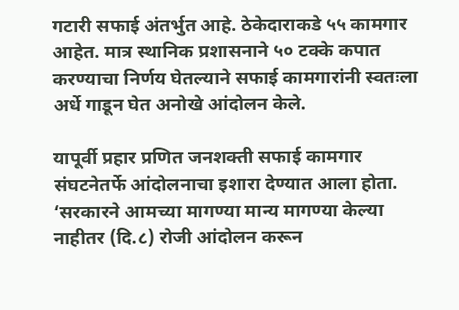गटारी सफाई अंतर्भुत आहे. ठेकेदाराकडे ५५ कामगार आहेत. मात्र स्थानिक प्रशासनाने ५० टक्के कपात करण्याचा निर्णय घेतल्याने सफाई कामगारांनी स्वतःला अर्धे गाडून घेत अनोखे आंदोलन केले.

यापूर्वी प्रहार प्रणित जनशक्ती सफाई कामगार संघटनेतर्फे आंदोलनाचा इशारा देण्यात आला होता. ‘सरकारने आमच्या मागण्या मान्य मागण्या केल्या नाहीतर (दि.८) रोजी आंदोलन करून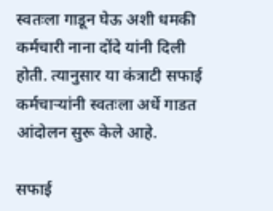स्वतःला गाडून घेऊ अशी धमकी कर्मचारी नाना दोंदे यांनी दिली होती. त्यानुसार या कंत्राटी सफाई कर्मचाऱ्यांनी स्वतःला अर्धे गाडत आंदोलन सुरू केले आहे.

सफाई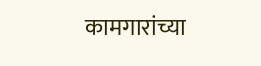कामगारांच्या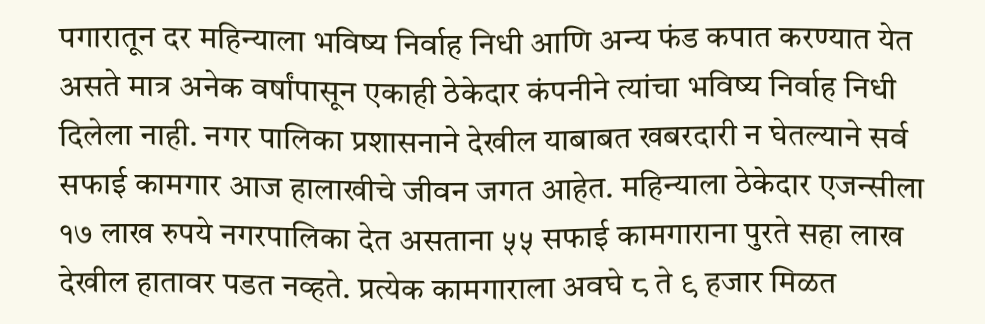पगारातून दर महिन्याला भविष्य निर्वाह निधी आणि अन्य फंड कपात करण्यात येत असते मात्र अनेक वर्षांपासून एकाही ठेकेदार कंपनीने त्यांचा भविष्य निर्वाह निधी दिलेला नाही. नगर पालिका प्रशासनाने देखील याबाबत खबरदारी न घेतल्याने सर्व सफाई कामगार आज हालाखीचे जीवन जगत आहेत. महिन्याला ठेकेदार एजन्सीला १७ लाख रुपये नगरपालिका देत असताना ५५ सफाई कामगाराना पुरते सहा लाख देखील हातावर पडत नव्हते. प्रत्येक कामगाराला अवघे ८ ते ९ हजार मिळत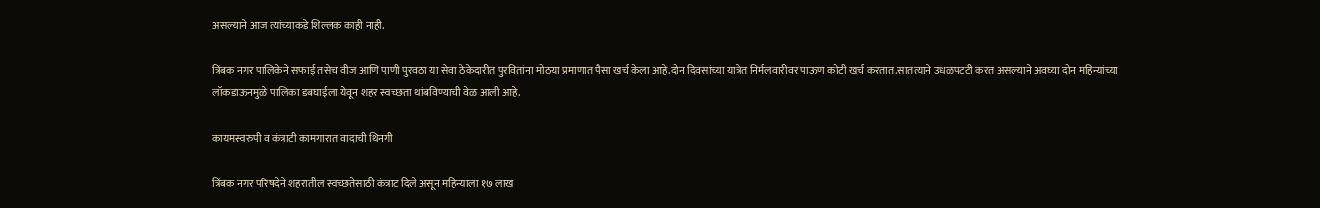असल्याने आज त्यांच्याकडे शिल्लक काही नाही.

त्रिंबक नगर पालिकेने सफाई तसेच वीज आणि पाणी पुरवठा या सेवा ठेकेदारीत पुरवितांना मोठया प्रमाणात पैसा खर्च केला आहे.दोन दिवसांच्या यात्रेत निर्मलवारीवर पाऊण कोटी खर्च करतात.सातत्याने उधळपटटी करत असल्याने अवघ्या दोन महिन्यांच्या लॉकडाऊनमुळे पालिका डबघाईला येवून शहर स्वच्छता थांबविण्याची वेळ आली आहे.

कायमस्वरुपी व कंत्राटी कामगारात वादाची थिनगी

त्रिंबक नगर परिषदेने शहरातील स्वच्छतेसाठी कंत्राट दिले असून महिन्याला १७ लाख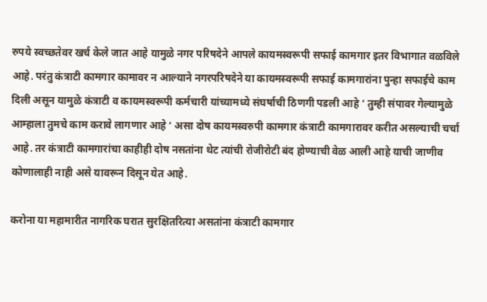रुपये स्वच्छतेवर खर्च केले जात आहे यामुळे नगर परिषदेने आपले कायमस्वरूपी सफाई कामगार इतर विभागात वळविले आहे. परंतु कंत्राटी कामगार कामावर न आल्याने नगरपरिषदेने या कायमस्वरूपी सफाई कामगारांना पुन्हा सफाईचे काम दिली असून यामुळे कंत्राटी व कायमस्वरूपी कर्मचारी यांच्यामध्ये संघर्षाची ठिणगी पडली आहे ‘ तुम्ही संपावर गेल्यामुळे आम्हाला तुमचे काम करावे लागणार आहे ‘ असा दोष कायमस्वरुपी कामगार कंत्राटी कामगारावर करीत असल्याची चर्चा आहे. तर कंत्राटी कामगारांचा काहीही दोष नसतांना थेट त्यांची रोजीरोटी बंद होण्याची वेळ आली आहे याची जाणीव कोणालाही नाही असे यावरून दिसून येत आहे.

करोना या महामारीत नागरिक घरात सुरक्षितरित्या असतांना कंत्राटी कामगार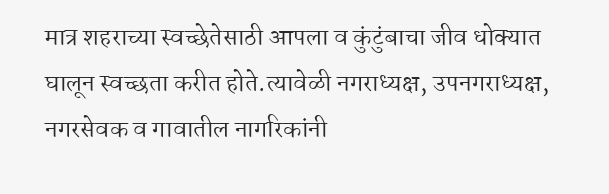मात्र शहराच्या स्वच्छेतेसाठी आपला व कुंटुंबाचा जीव धोक्यात घालून स्वच्छता करीत होते.त्यावेळी नगराध्यक्ष, उपनगराध्यक्ष, नगरसेवक व गावातील नागरिकांनी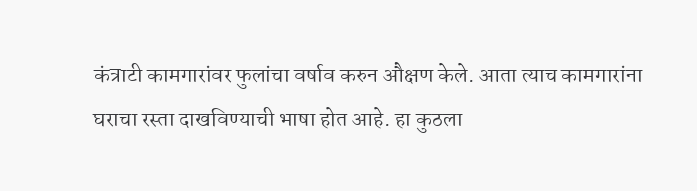कंत्राटी कामगारांवर फुलांचा वर्षाव करुन औक्षण केले. आता त्याच कामगारांना घराचा रस्ता दाखविण्याची भाषा होत आहे. हा कुठला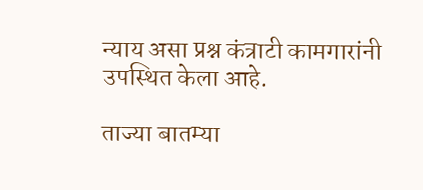न्याय असा प्रश्न कंत्राटी कामगारांनी उपस्थित केला आहे.

ताज्या बातम्या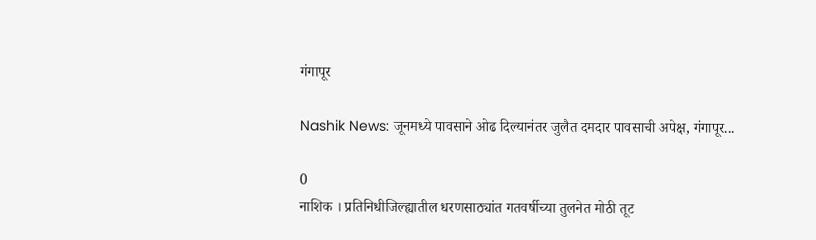गंगापूर

Nashik News: जूनमध्ये पावसाने ओढ दिल्यानंतर जुलैत दमदार पावसाची अपेक्ष, गंगापूर...

0
नाशिक । प्रतिनिधीजिल्ह्यातील धरणसाठ्यांत गतवर्षीच्या तुलनेत मोठी तूट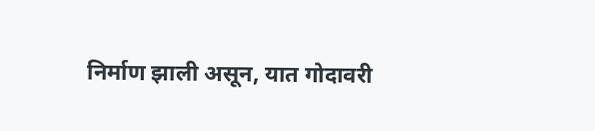निर्माण झाली असून, यात गोदावरी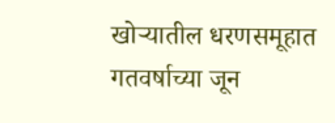खोऱ्यातील धरणसमूहात गतवर्षाच्या जून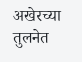अखेरच्या तुलनेत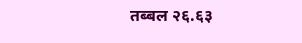तब्बल २६.६३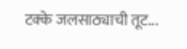टक्के जलसाठ्याची तूट...